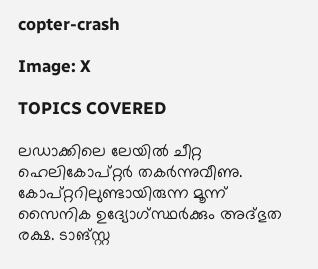copter-crash

Image: X

TOPICS COVERED

ലഡാക്കിലെ ലേയില്‍ ചീറ്റ ഹെലികോപ്റ്റര്‍ തകര്‍ന്നുവീണു. കോപ്റ്ററിലുണ്ടായിരുന്ന മൂന്ന് സൈനിക ഉദ്യോഗ്സ്ഥര്‍ക്കും അദ്ഭുത രക്ഷ. ടാങ്സ്റ്റ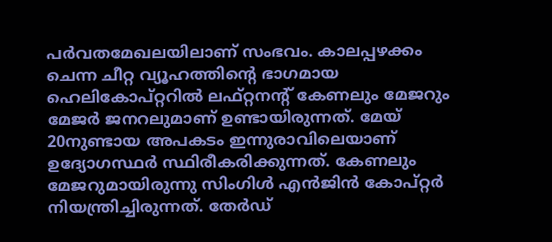പര്‍വതമേഖലയിലാണ് സംഭവം. കാലപ്പഴക്കം ചെന്ന ചീറ്റ വ്യൂഹത്തിന്റെ ഭാഗമായ ഹെലികോപ്റ്ററില്‍ ലഫ്റ്റനന്റ് കേണലും മേജറും മേജര്‍ ജനറലുമാണ് ഉണ്ടായിരുന്നത്. മേയ് 20നുണ്ടായ അപകടം ഇന്നുരാവിലെയാണ് ഉദ്യോഗസ്ഥര്‍ സ്ഥിരീകരിക്കുന്നത്. കേണലും മേജറുമായിരുന്നു സിംഗിള്‍ എന്‍ജിന്‍ കോപ്റ്റര്‍ നിയന്ത്രിച്ചിരുന്നത്. തേർഡ്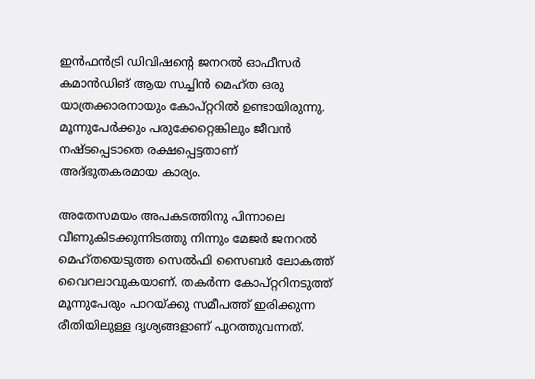ഇൻഫൻട്രി ഡിവിഷന്റെ ജനറൽ ഓഫീസർ കമാൻഡിങ് ആയ സച്ചിന്‍ മെഹ്ത ഒരു യാത്രക്കാരനായും കോപ്റ്ററില്‍ ഉണ്ടായിരുന്നു. മൂന്നുപേര്‍ക്കും പരുക്കേറ്റെങ്കിലും ജീവന്‍ നഷ്ടപ്പെടാതെ രക്ഷപ്പെട്ടതാണ് അദ്ഭുതകരമായ കാര്യം.

അതേസമയം അപകടത്തിനു പിന്നാലെ വീണുകിടക്കുന്നിടത്തു നിന്നും മേജര്‍ ജനറല്‍ മെഹ്തയെടുത്ത സെല്‍ഫി സൈബര്‍ ലോകത്ത് വൈറലാവുകയാണ്. തകര്‍ന്ന കോപ്റ്ററിനടുത്ത് മൂന്നുപേരും പാറയ്ക്കു സമീപത്ത് ഇരിക്കുന്ന രീതിയിലുള്ള ദൃശ്യങ്ങളാണ് പുറത്തുവന്നത്.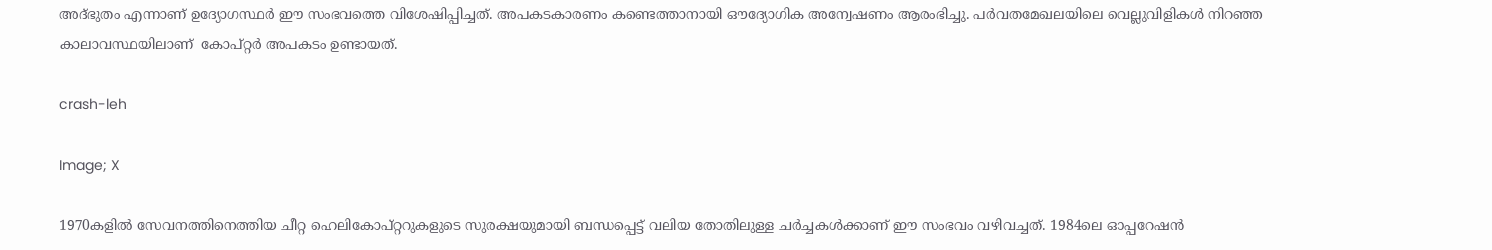അദ്ഭുതം എന്നാണ് ഉദ്യോഗസ്ഥര്‍ ഈ സംഭവത്തെ വിശേഷിപ്പിച്ചത്. അപകടകാരണം കണ്ടെത്താനായി ഔദ്യോഗിക അന്വേഷണം ആരംഭിച്ചു. പര്‍വതമേഖലയിലെ വെല്ലുവിളികള്‍ നിറഞ്ഞ കാലാവസ്ഥയിലാണ്  കോപ്റ്റര്‍ അപകടം ഉണ്ടായത്.

crash-leh

Image; X

1970കളില്‍ സേവനത്തിനെത്തിയ ചീറ്റ ഹെലികോപ്റ്ററുകളുടെ സുരക്ഷയുമായി ബന്ധപ്പെട്ട് വലിയ തോതിലുള്ള ചര്‍ച്ചകള്‍ക്കാണ് ഈ സംഭവം വഴിവച്ചത്. 1984ലെ ഓപ്പറേഷന്‍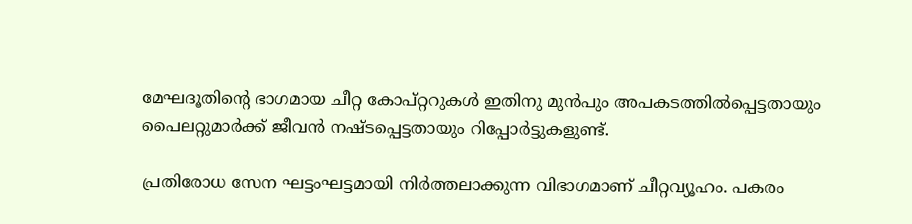മേഘദൂതിന്റെ ഭാഗമായ ചീറ്റ കോപ്റ്ററുകള്‍ ഇതിനു മുന്‍പും അപകടത്തില്‍പ്പെട്ടതായും പൈലറ്റുമാര്‍ക്ക് ജീവന്‍ നഷ്ടപ്പെട്ടതായും റിപ്പോര്‍ട്ടുകളുണ്ട്.

പ്രതിരോധ സേന ഘട്ടംഘട്ടമായി നിര്‍ത്തലാക്കുന്ന വിഭാഗമാണ് ചീറ്റവ്യൂഹം. പകരം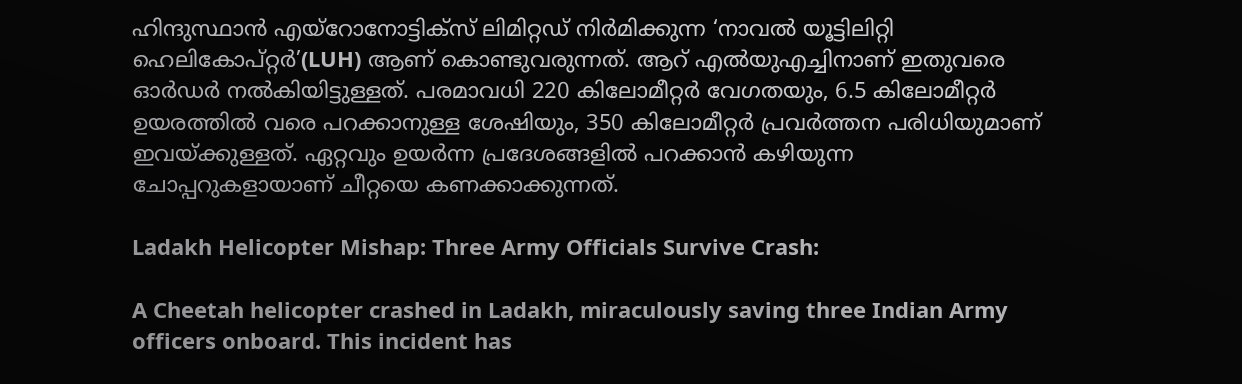ഹിന്ദുസ്ഥാൻ എയ്റോനോട്ടിക്സ് ലിമിറ്റഡ് നിര്‍മിക്കുന്ന ‘നാവൽ യൂട്ടിലിറ്റി ഹെലികോപ്റ്റർ’(LUH) ആണ് കൊണ്ടുവരുന്നത്. ആറ് എല്‍യുഎച്ചിനാണ് ഇതുവരെ ഓര്‍ഡര്‍ നല്‍കിയിട്ടുള്ളത്. പരമാവധി 220 കിലോമീറ്റർ വേഗതയും, 6.5 കിലോമീറ്റർ ഉയരത്തിൽ വരെ പറക്കാനുള്ള ശേഷിയും, 350 കിലോമീറ്റർ പ്രവർത്തന പരിധിയുമാണ് ഇവയ്ക്കുള്ളത്. ഏറ്റവും ഉയര്‍ന്ന പ്രദേശങ്ങളില്‍ പറക്കാൻ കഴിയുന്ന ചോപ്പറുകളായാണ് ചീറ്റയെ കണക്കാക്കുന്നത്.

Ladakh Helicopter Mishap: Three Army Officials Survive Crash:

A Cheetah helicopter crashed in Ladakh, miraculously saving three Indian Army officers onboard. This incident has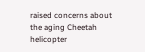raised concerns about the aging Cheetah helicopter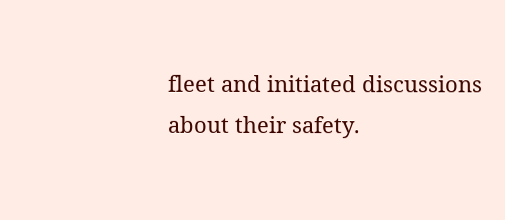fleet and initiated discussions about their safety.